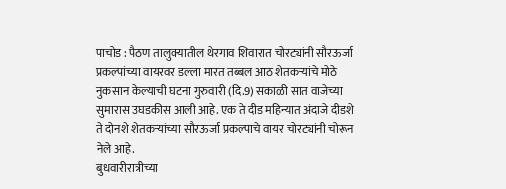पाचोड : पैठण तालुक्यातील थेरगाव शिवारात चोरट्यांनी सौरऊर्जा प्रकल्पांच्या वायरवर डल्ला मारत तब्बल आठ शेतकऱ्यांचे मोठे नुकसान केल्याची घटना गुरुवारी (दि.9) सकाळी सात वाजेच्या सुमारास उघडकीस आली आहे. एक ते दीड महिन्यात अंदाजे दीडशे ते दोनशे शेतकऱ्यांच्या सौरऊर्जा प्रकल्पाचे वायर चोरट्यांनी चोरून नेले आहे.
बुधवारीरात्रीच्या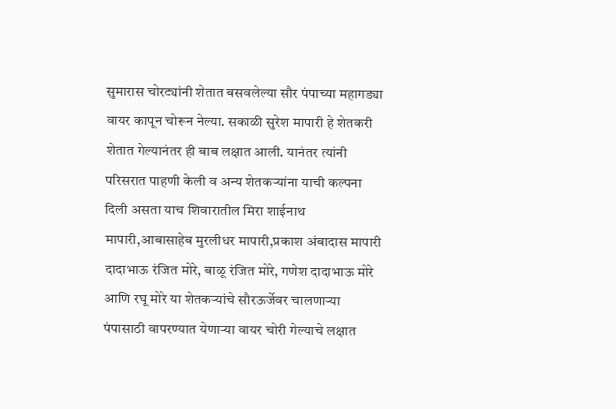सुमारास चोरट्यांनी शेतात बसवलेल्या सौर पंपाच्या महागड्या वायर कापून चोरून नेल्या. सकाळी सुरेश मापारी हे शेतकरी शेतात गेल्यानंतर ही बाब लक्षात आली. यानंतर त्यांनी परिसरात पाहणी केली व अन्य शेतकऱ्यांना याची कल्पना दिली असता याच शिवारातील मिरा शाईनाथ मापारी,आबासाहेब मुरलीधर मापारी,प्रकाश अंबादास मापारी दादाभाऊ रंजित मोरे, बाळू रंजित मोरे, गणेश दादाभाऊ मोरे आणि रघू मोरे या शेतकऱ्यांचे सौरऊर्जेवर चालणाऱ्या पंपासाठी वापरण्यात येणाऱ्या वायर चोरी गेल्याचे लक्षात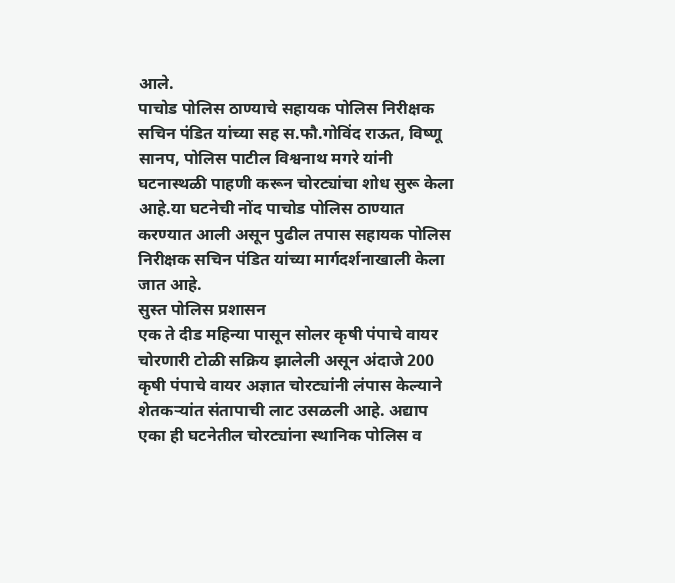आले.
पाचोड पोलिस ठाण्याचे सहायक पोलिस निरीक्षक सचिन पंडित यांच्या सह स.फौ.गोविंद राऊत, विष्णू सानप, पोलिस पाटील विश्वनाथ मगरे यांनी घटनास्थळी पाहणी करून चोरट्यांचा शोध सुरू केला आहे.या घटनेची नोंद पाचोड पोलिस ठाण्यात करण्यात आली असून पुढील तपास सहायक पोलिस निरीक्षक सचिन पंडित यांच्या मार्गदर्शनाखाली केला जात आहे.
सुस्त पोलिस प्रशासन
एक ते दीड महिन्या पासून सोलर कृषी पंपाचे वायर चोरणारी टोळी सक्रिय झालेली असून अंदाजे 200 कृषी पंपाचे वायर अज्ञात चोरट्यांनी लंपास केल्याने शेतकऱ्यांत संतापाची लाट उसळली आहे. अद्याप एका ही घटनेतील चोरट्यांना स्थानिक पोलिस व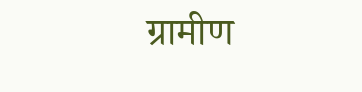ग्रामीण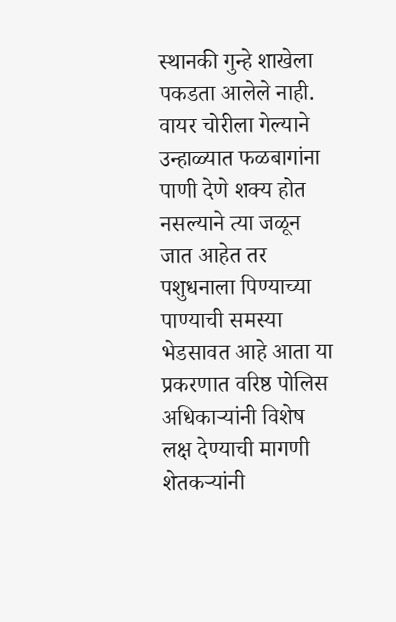स्थानकी गुन्हे शाखेला पकडता आलेले नाही. वायर चोरीला गेल्याने उन्हाळ्यात फळबागांना पाणी देणे शक्य होत नसल्याने त्या जळून जात आहेत तर पशुधनाला पिण्याच्या पाण्याची समस्या भेडसावत आहे आता या प्रकरणात वरिष्ठ पोलिस अधिकाऱ्यांनी विशेष लक्ष देण्याची मागणी शेतकऱ्यांनी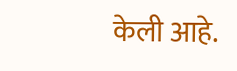केली आहे.